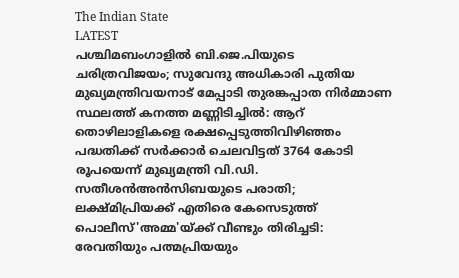The Indian State
LATEST
പശ്ചിമബംഗാളിൽ ബി.ജെ.പിയുടെ ചരിത്രവിജയം; സുവേന്ദു അധികാരി പുതിയ മുഖ്യമന്ത്രിവയനാട് മേപ്പാടി തുരങ്കപ്പാത നിർമ്മാണ സ്ഥലത്ത് കനത്ത മണ്ണിടിച്ചിൽ: ആറ് തൊഴിലാളികളെ രക്ഷപ്പെടുത്തിവിഴിഞ്ഞം പദ്ധതിക്ക് സര്‍ക്കാര്‍ ചെലവിട്ടത് 3764 കോടി രൂപയെന്ന് മുഖ്യമന്ത്രി വി.ഡി. സതീശൻഅൻസിബയുടെ പരാതി; ലക്ഷ്മിപ്രിയക്ക് എതിരെ കേസെടുത്ത് പൊലീസ്'അമ്മ'യ്ക്ക് വീണ്ടും തിരിച്ചടി: രേവതിയും പത്മപ്രിയയും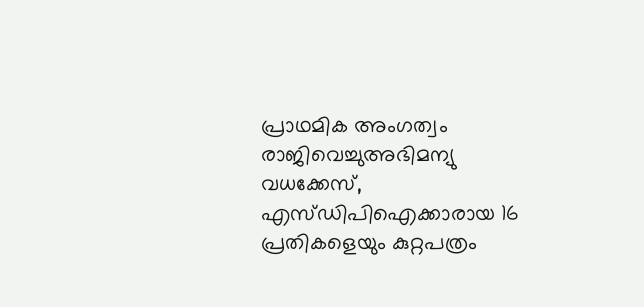പ്രാഥമിക അംഗത്വം രാജിവെച്ചുഅഭിമന്യു വധക്കേസ്, എസ്‍ഡിപിഐക്കാരായ 16 പ്രതികളെയും കുറ്റപത്രം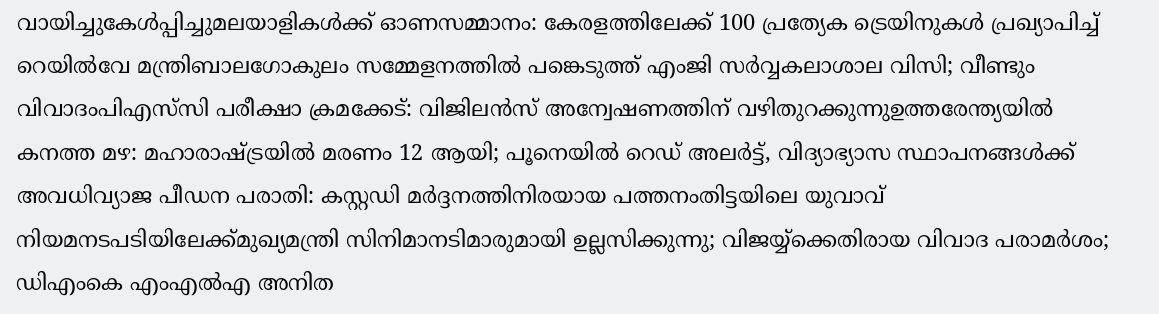വായിച്ചുകേൾപ്പിച്ചുമലയാളികൾക്ക് ഓണസമ്മാനം: കേരളത്തിലേക്ക് 100 പ്രത്യേക ട്രെയിനുകൾ പ്രഖ്യാപിച്ച് റെയിൽവേ മന്ത്രിബാലഗോകുലം സമ്മേളനത്തിൽ പങ്കെടുത്ത് എംജി സർവ്വകലാശാല വിസി; വീണ്ടും വിവാദംപിഎസ്‌സി പരീക്ഷാ ക്രമക്കേട്: വിജിലൻസ് അന്വേഷണത്തിന് വഴിതുറക്കുന്നുഉത്തരേന്ത്യയിൽ കനത്ത മഴ: മഹാരാഷ്ട്രയിൽ മരണം 12 ആയി; പൂനെയിൽ റെഡ് അലർട്ട്, വിദ്യാഭ്യാസ സ്ഥാപനങ്ങൾക്ക് അവധിവ്യാജ പീഡന പരാതി: കസ്റ്റഡി മർദ്ദനത്തിനിരയായ പത്തനംതിട്ടയിലെ യുവാവ് നിയമനടപടിയിലേക്ക്മുഖ്യമന്ത്രി സിനിമാനടിമാരുമായി ഉല്ലസിക്കുന്നു; വിജയ്യ്‌ക്കെതിരായ വിവാദ പരാമർശം; ഡിഎംകെ എംഎൽഎ അനിത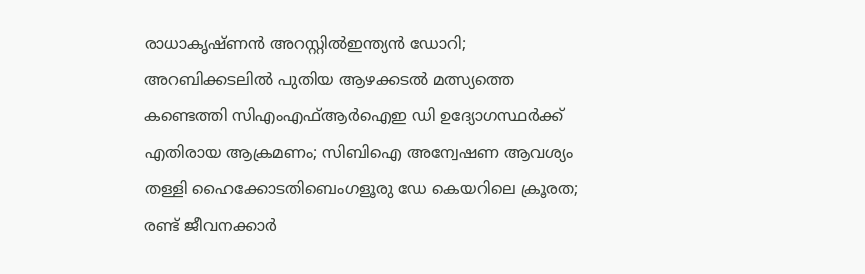രാധാകൃഷ്ണൻ അറസ്റ്റിൽഇന്ത്യന്‍ ഡോറി; അറബിക്കടലില്‍ പുതിയ ആഴക്കടല്‍ മത്സ്യത്തെ കണ്ടെത്തി സിഎംഎഫ്ആര്‍ഐഇ ഡി ഉദ്യോഗസ്ഥര്‍ക്ക് എതിരായ ആക്രമണം; സിബിഐ അന്വേഷണ ആവശ്യം തള്ളി ഹൈക്കോടതിബെംഗളൂരു ഡേ കെയറിലെ ക്രൂരത; രണ്ട് ജീവനക്കാര്‍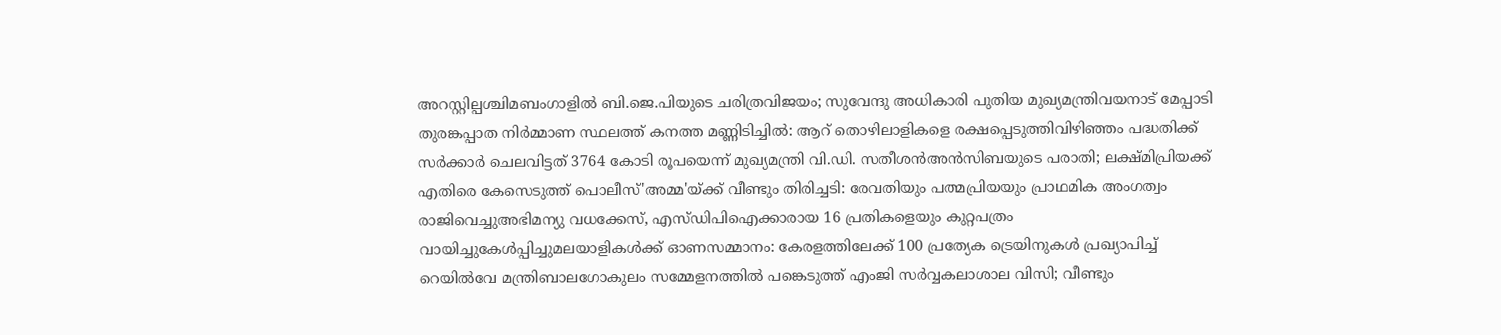അറസ്റ്റില്പശ്ചിമബംഗാളിൽ ബി.ജെ.പിയുടെ ചരിത്രവിജയം; സുവേന്ദു അധികാരി പുതിയ മുഖ്യമന്ത്രിവയനാട് മേപ്പാടി തുരങ്കപ്പാത നിർമ്മാണ സ്ഥലത്ത് കനത്ത മണ്ണിടിച്ചിൽ: ആറ് തൊഴിലാളികളെ രക്ഷപ്പെടുത്തിവിഴിഞ്ഞം പദ്ധതിക്ക് സര്‍ക്കാര്‍ ചെലവിട്ടത് 3764 കോടി രൂപയെന്ന് മുഖ്യമന്ത്രി വി.ഡി. സതീശൻഅൻസിബയുടെ പരാതി; ലക്ഷ്മിപ്രിയക്ക് എതിരെ കേസെടുത്ത് പൊലീസ്'അമ്മ'യ്ക്ക് വീണ്ടും തിരിച്ചടി: രേവതിയും പത്മപ്രിയയും പ്രാഥമിക അംഗത്വം രാജിവെച്ചുഅഭിമന്യു വധക്കേസ്, എസ്‍ഡിപിഐക്കാരായ 16 പ്രതികളെയും കുറ്റപത്രം വായിച്ചുകേൾപ്പിച്ചുമലയാളികൾക്ക് ഓണസമ്മാനം: കേരളത്തിലേക്ക് 100 പ്രത്യേക ട്രെയിനുകൾ പ്രഖ്യാപിച്ച് റെയിൽവേ മന്ത്രിബാലഗോകുലം സമ്മേളനത്തിൽ പങ്കെടുത്ത് എംജി സർവ്വകലാശാല വിസി; വീണ്ടും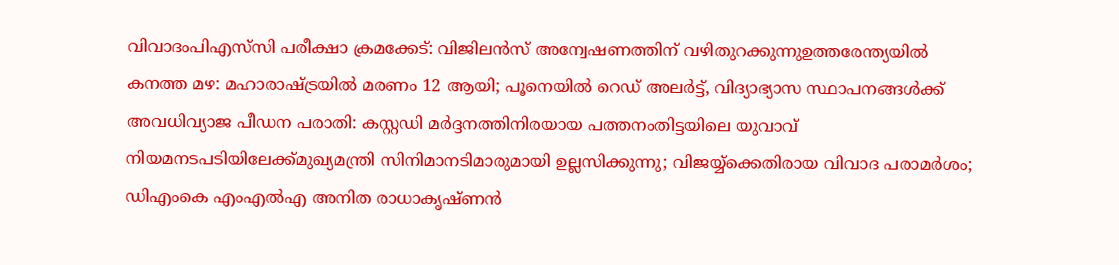വിവാദംപിഎസ്‌സി പരീക്ഷാ ക്രമക്കേട്: വിജിലൻസ് അന്വേഷണത്തിന് വഴിതുറക്കുന്നുഉത്തരേന്ത്യയിൽ കനത്ത മഴ: മഹാരാഷ്ട്രയിൽ മരണം 12 ആയി; പൂനെയിൽ റെഡ് അലർട്ട്, വിദ്യാഭ്യാസ സ്ഥാപനങ്ങൾക്ക് അവധിവ്യാജ പീഡന പരാതി: കസ്റ്റഡി മർദ്ദനത്തിനിരയായ പത്തനംതിട്ടയിലെ യുവാവ് നിയമനടപടിയിലേക്ക്മുഖ്യമന്ത്രി സിനിമാനടിമാരുമായി ഉല്ലസിക്കുന്നു; വിജയ്യ്‌ക്കെതിരായ വിവാദ പരാമർശം; ഡിഎംകെ എംഎൽഎ അനിത രാധാകൃഷ്ണൻ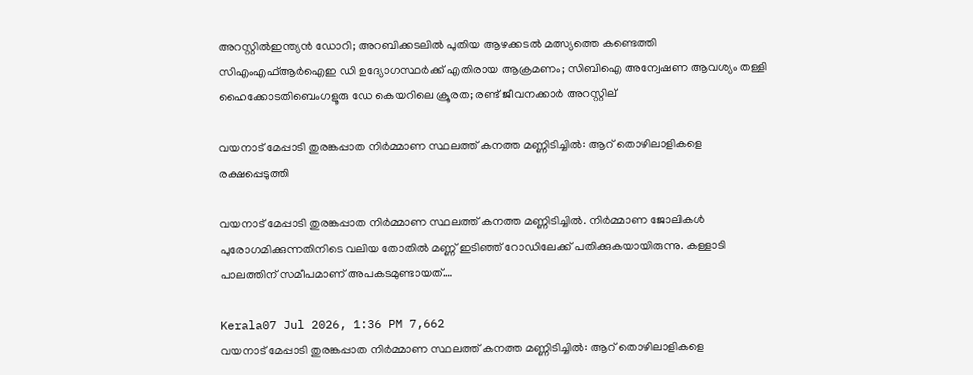അറസ്റ്റിൽഇന്ത്യന്‍ ഡോറി; അറബിക്കടലില്‍ പുതിയ ആഴക്കടല്‍ മത്സ്യത്തെ കണ്ടെത്തി സിഎംഎഫ്ആര്‍ഐഇ ഡി ഉദ്യോഗസ്ഥര്‍ക്ക് എതിരായ ആക്രമണം; സിബിഐ അന്വേഷണ ആവശ്യം തള്ളി ഹൈക്കോടതിബെംഗളൂരു ഡേ കെയറിലെ ക്രൂരത; രണ്ട് ജീവനക്കാര്‍ അറസ്റ്റില്

വയനാട് മേപ്പാടി തുരങ്കപ്പാത നിർമ്മാണ സ്ഥലത്ത് കനത്ത മണ്ണിടിച്ചിൽ: ആറ് തൊഴിലാളികളെ രക്ഷപ്പെടുത്തി

വയനാട് മേപ്പാടി തുരങ്കപ്പാത നിർമ്മാണ സ്ഥലത്ത് കനത്ത മണ്ണിടിച്ചിൽ. നിർമ്മാണ ജോലികൾ പുരോഗമിക്കുന്നതിനിടെ വലിയ തോതിൽ മണ്ണ് ഇടിഞ്ഞ് റോഡിലേക്ക് പതിക്കുകയായിരുന്നു. കള്ളാടി പാലത്തിന് സമീപമാണ് അപകടമുണ്ടായത്.…

Kerala07 Jul 2026, 1:36 PM 7,662
വയനാട് മേപ്പാടി തുരങ്കപ്പാത നിർമ്മാണ സ്ഥലത്ത് കനത്ത മണ്ണിടിച്ചിൽ: ആറ് തൊഴിലാളികളെ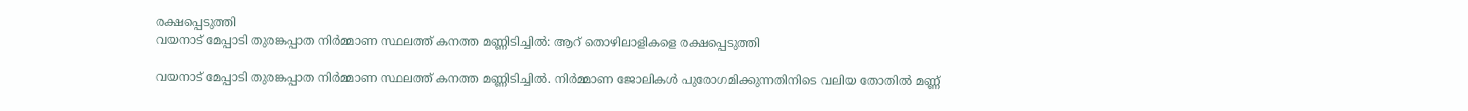രക്ഷപ്പെടുത്തി
വയനാട് മേപ്പാടി തുരങ്കപ്പാത നിർമ്മാണ സ്ഥലത്ത് കനത്ത മണ്ണിടിച്ചിൽ: ആറ് തൊഴിലാളികളെ രക്ഷപ്പെടുത്തി

വയനാട് മേപ്പാടി തുരങ്കപ്പാത നിർമ്മാണ സ്ഥലത്ത് കനത്ത മണ്ണിടിച്ചിൽ. നിർമ്മാണ ജോലികൾ പുരോഗമിക്കുന്നതിനിടെ വലിയ തോതിൽ മണ്ണ്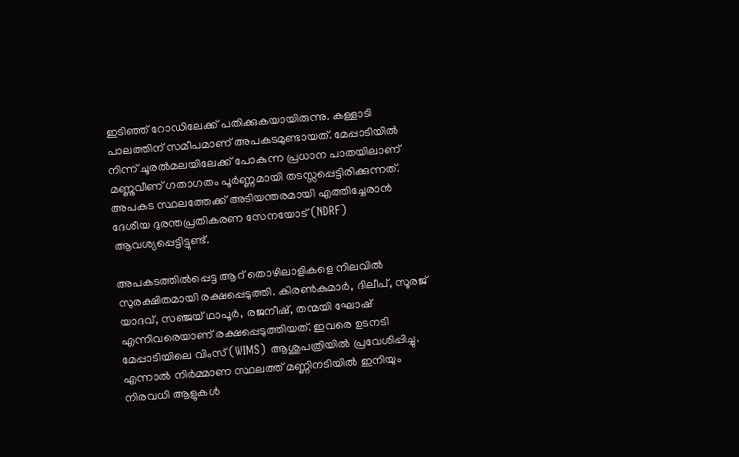ഇടിഞ്ഞ് റോഡിലേക്ക് പതിക്കുകയായിരുന്നു. കള്ളാടി പാലത്തിന് സമീപമാണ് അപകടമുണ്ടായത്. മേപ്പാടിയിൽ നിന്ന് ചൂരൽമലയിലേക്ക് പോകുന്ന പ്രധാന പാതയിലാണ് മണ്ണുവീണ് ഗതാഗതം പൂർണ്ണമായി തടസ്സപ്പെട്ടിരിക്കുന്നത്. അപകട സ്ഥലത്തേക്ക് അടിയന്തരമായി എത്തിച്ചേരാൻ ദേശീയ ദുരന്തപ്രതികരണ സേനയോട് (NDRF) ആവശ്യപ്പെട്ടിട്ടുണ്ട്.

അപകടത്തിൽപ്പെട്ട ആറ് തൊഴിലാളികളെ നിലവിൽ സുരക്ഷിതമായി രക്ഷപ്പെടുത്തി. കിരൺകുമാർ, ദിലീപ്, സൂരജ് യാദവ്, സഞ്ജയ് ഥാപൂർ, രജനീഷ്, തന്മയി ഘോഷ് എന്നിവരെയാണ് രക്ഷപ്പെടുത്തിയത്. ഇവരെ ഉടനടി മേപ്പാടിയിലെ വിംസ് (WIMS) ആശുപത്രിയിൽ പ്രവേശിപ്പിച്ചു. എന്നാൽ നിർമ്മാണ സ്ഥലത്ത് മണ്ണിനടിയിൽ ഇനിയും നിരവധി ആളുകൾ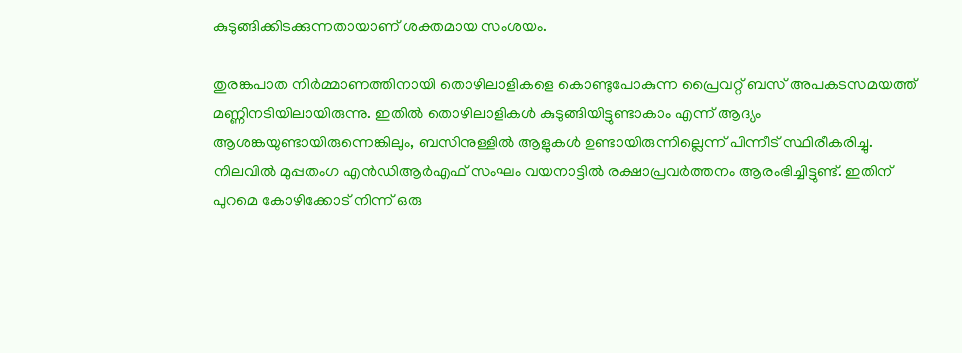കുടുങ്ങിക്കിടക്കുന്നതായാണ് ശക്തമായ സംശയം.

തുരങ്കപാത നിർമ്മാണത്തിനായി തൊഴിലാളികളെ കൊണ്ടുപോകുന്ന പ്രൈവറ്റ് ബസ് അപകടസമയത്ത് മണ്ണിനടിയിലായിരുന്നു. ഇതിൽ തൊഴിലാളികൾ കുടുങ്ങിയിട്ടുണ്ടാകാം എന്ന് ആദ്യം ആശങ്കയുണ്ടായിരുന്നെങ്കിലും, ബസിനുള്ളിൽ ആളുകൾ ഉണ്ടായിരുന്നില്ലെന്ന് പിന്നീട് സ്ഥിരീകരിച്ചു. നിലവിൽ മുപ്പതംഗ എൻഡിആർഎഫ് സംഘം വയനാട്ടിൽ രക്ഷാപ്രവർത്തനം ആരംഭിച്ചിട്ടുണ്ട്. ഇതിന് പുറമെ കോഴിക്കോട് നിന്ന് ഒരു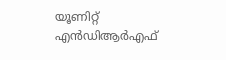യൂണിറ്റ് എൻഡിആർഎഫ്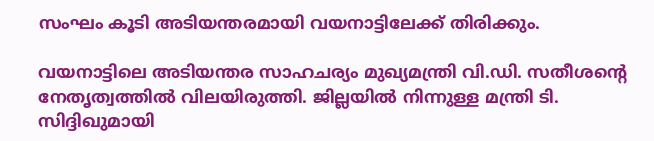സംഘം കൂടി അടിയന്തരമായി വയനാട്ടിലേക്ക് തിരിക്കും.

വയനാട്ടിലെ അടിയന്തര സാഹചര്യം മുഖ്യമന്ത്രി വി.ഡി. സതീശന്റെ നേതൃത്വത്തിൽ വിലയിരുത്തി. ജില്ലയിൽ നിന്നുള്ള മന്ത്രി ടി. സിദ്ദിഖുമായി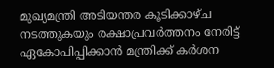മുഖ്യമന്ത്രി അടിയന്തര കൂടിക്കാഴ്ച നടത്തുകയും രക്ഷാപ്രവർത്തനം നേരിട്ട് ഏകോപിപ്പിക്കാൻ മന്ത്രിക്ക് കർശന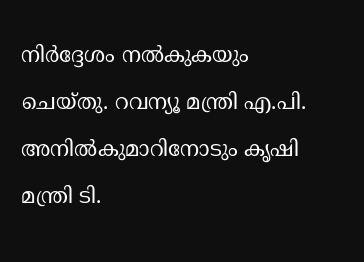നിർദ്ദേശം നൽകുകയും ചെയ്തു. റവന്യൂ മന്ത്രി എ.പി. അനിൽകുമാറിനോടും കൃഷി മന്ത്രി ടി.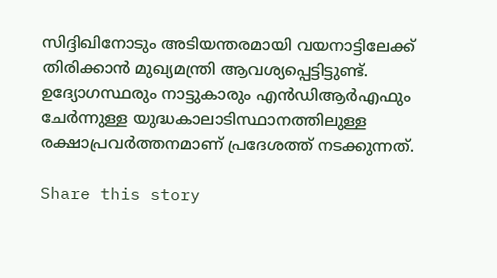സിദ്ദിഖിനോടും അടിയന്തരമായി വയനാട്ടിലേക്ക് തിരിക്കാൻ മുഖ്യമന്ത്രി ആവശ്യപ്പെട്ടിട്ടുണ്ട്. ഉദ്യോഗസ്ഥരും നാട്ടുകാരും എൻഡിആർഎഫും ചേർന്നുള്ള യുദ്ധകാലാടിസ്ഥാനത്തിലുള്ള രക്ഷാപ്രവർത്തനമാണ് പ്രദേശത്ത് നടക്കുന്നത്.

Share this story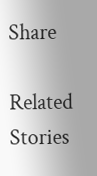Share

Related Stories